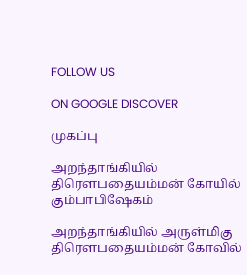FOLLOW US

ON GOOGLE DISCOVER

முகப்பு

அறந்தாங்கியில் திரௌபதையம்மன் கோயில் கும்பாபிஷேகம்

அறந்தாங்கியில் அருள்மிகு திரௌபதையம்மன் கோவில்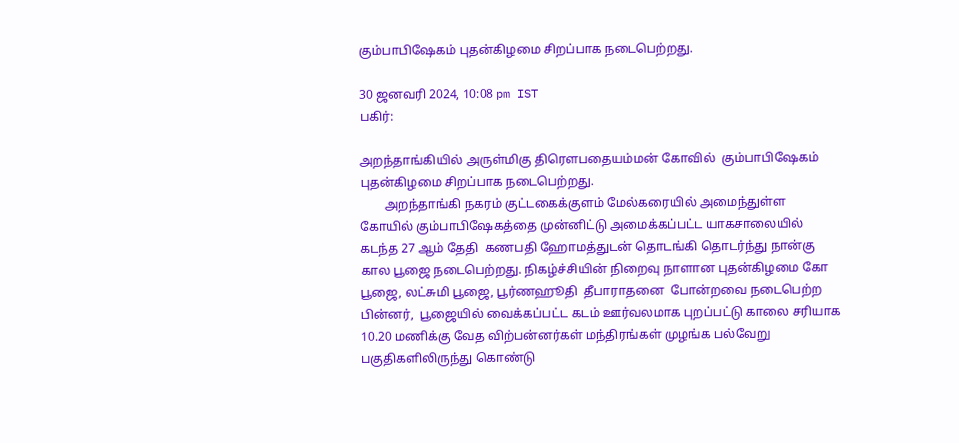கும்பாபிஷேகம் புதன்கிழமை சிறப்பாக நடைபெற்றது.

30 ஜனவரி 2024, 10:08 pm IST
பகிர்:

அறந்தாங்கியில் அருள்மிகு திரௌபதையம்மன் கோவில்  கும்பாபிஷேகம் புதன்கிழமை சிறப்பாக நடைபெற்றது.
        அறந்தாங்கி நகரம் குட்டகைக்குளம் மேல்கரையில் அமைந்துள்ள  கோயில் கும்பாபிஷேகத்தை முன்னிட்டு அமைக்கப்பட்ட யாகசாலையில்  கடந்த 27 ஆம் தேதி  கணபதி ஹோமத்துடன் தொடங்கி தொடர்ந்து நான்கு கால பூஜை நடைபெற்றது. நிகழ்ச்சியின் நிறைவு நாளான புதன்கிழமை கோ பூஜை, லட்சுமி பூஜை, பூர்ணஹூதி  தீபாராதனை  போன்றவை நடைபெற்ற பின்னர்,  பூஜையில் வைக்கப்பட்ட கடம் ஊர்வலமாக புறப்பட்டு காலை சரியாக 10.20 மணிக்கு வேத விற்பன்னர்கள் மந்திரங்கள் முழங்க பல்வேறு பகுதிகளிலிருந்து கொண்டு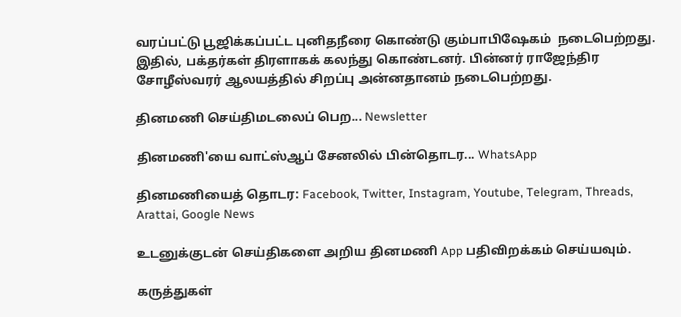வரப்பட்டு பூஜிக்கப்பட்ட புனிதநீரை கொண்டு கும்பாபிஷேகம்  நடைபெற்றது.  இதில், பக்தர்கள் திரளாகக் கலந்து கொண்டனர். பின்னர் ராஜேந்திர சோழீஸ்வரர் ஆலயத்தில் சிறப்பு அன்னதானம் நடைபெற்றது.

தினமணி செய்திமடலைப் பெற... Newsletter

தினமணி'யை வாட்ஸ்ஆப் சேனலில் பின்தொடர... WhatsApp

தினமணியைத் தொடர: Facebook, Twitter, Instagram, Youtube, Telegram, Threads, Arattai, Google News

உடனுக்குடன் செய்திகளை அறிய தினமணி App பதிவிறக்கம் செய்யவும்.

கருத்துகள்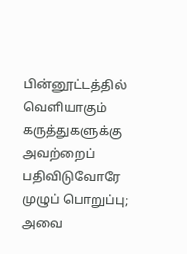பின்னூட்டத்தில் வெளியாகும் கருத்துகளுக்கு அவற்றைப் பதிவிடுவோரே முழுப் பொறுப்பு; அவை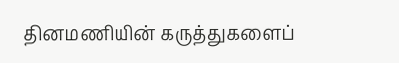தினமணியின் கருத்துகளைப்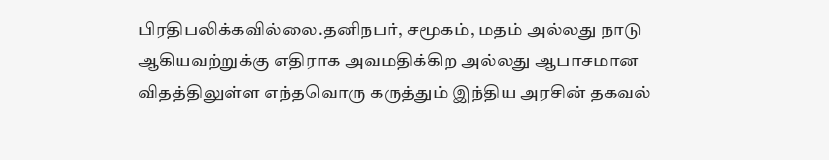பிரதிபலிக்கவில்லை.தனிநபர், சமூகம், மதம் அல்லது நாடு ஆகியவற்றுக்கு எதிராக அவமதிக்கிற அல்லது ஆபாசமான விதத்திலுள்ள எந்தவொரு கருத்தும் இந்திய அரசின் தகவல்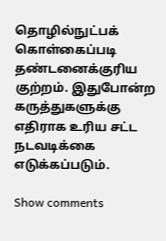தொழில்நுட்பக் கொள்கைப்படி தண்டனைக்குரிய குற்றம். இதுபோன்ற கருத்துகளுக்கு எதிராக உரிய சட்ட நடவடிக்கை எடுக்கப்படும்.

Show comments